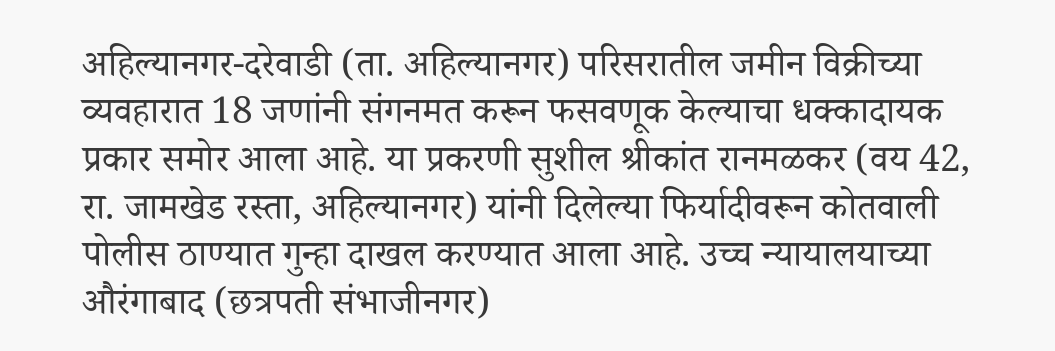अहिल्यानगर-दरेवाडी (ता. अहिल्यानगर) परिसरातील जमीन विक्रीच्या व्यवहारात 18 जणांनी संगनमत करून फसवणूक केल्याचा धक्कादायक प्रकार समोर आला आहे. या प्रकरणी सुशील श्रीकांत रानमळकर (वय 42, रा. जामखेड रस्ता, अहिल्यानगर) यांनी दिलेल्या फिर्यादीवरून कोतवाली पोलीस ठाण्यात गुन्हा दाखल करण्यात आला आहे. उच्च न्यायालयाच्या औरंगाबाद (छत्रपती संभाजीनगर)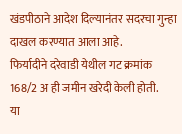खंडपीठाने आदेश दिल्यानंतर सदरचा गुन्हा दाखल करण्यात आला आहे.
फिर्यादीने दरेवाडी येथील गट क्रमांक 168/2 अ ही जमीन खरेदी केली होती.
या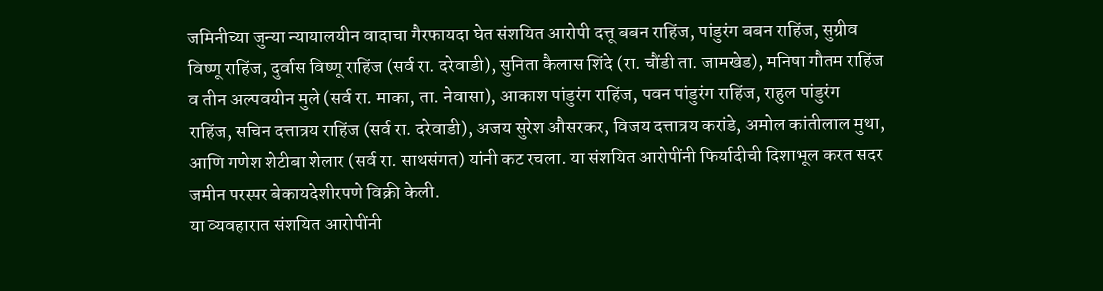जमिनीच्या जुन्या न्यायालयीन वादाचा गैरफायदा घेत संशयित आरोपी दत्तू बबन राहिंज, पांडुरंग बबन राहिंज, सुग्रीव विष्णू राहिंज, दुर्वास विष्णू राहिंज (सर्व रा. दरेवाडी), सुनिता कैलास शिंदे (रा. चौंडी ता. जामखेड), मनिषा गौतम राहिंज व तीन अल्पवयीन मुले (सर्व रा. माका, ता. नेवासा), आकाश पांडुरंग राहिंज, पवन पांडुरंग राहिंज, राहुल पांडुरंग राहिंज, सचिन दत्तात्रय राहिंज (सर्व रा. दरेवाडी), अजय सुरेश औसरकर, विजय दत्तात्रय करांडे, अमोल कांतीलाल मुथा, आणि गणेश शेटीबा शेलार (सर्व रा. साथसंगत) यांनी कट रचला. या संशयित आरोपींनी फिर्यादीची दिशाभूल करत सदर जमीन परस्पर बेकायदेशीरपणे विक्री केली.
या व्यवहारात संशयित आरोपींनी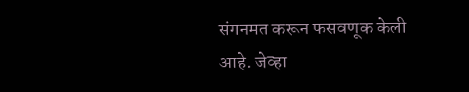संगनमत करून फसवणूक केली आहे. जेव्हा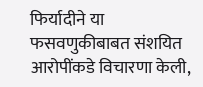फिर्यादीने या फसवणुकीबाबत संशयित आरोपींकडे विचारणा केली,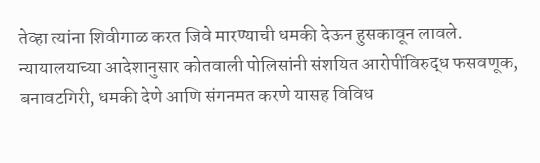तेव्हा त्यांना शिवीगाळ करत जिवे मारण्याची धमकी देऊन हुसकावून लावले. न्यायालयाच्या आदेशानुसार कोतवाली पोलिसांनी संशयित आरोपींविरुद्ध फसवणूक, बनावटगिरी, धमकी देणे आणि संगनमत करणे यासह विविध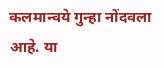कलमान्वये गुन्हा नोंदवला आहे. या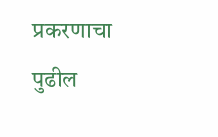प्रकरणाचा पुढील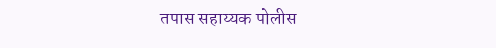तपास सहाय्यक पोलीस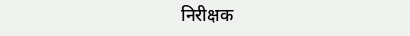निरीक्षक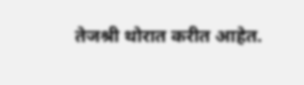तेजश्री थोरात करीत आहेत.